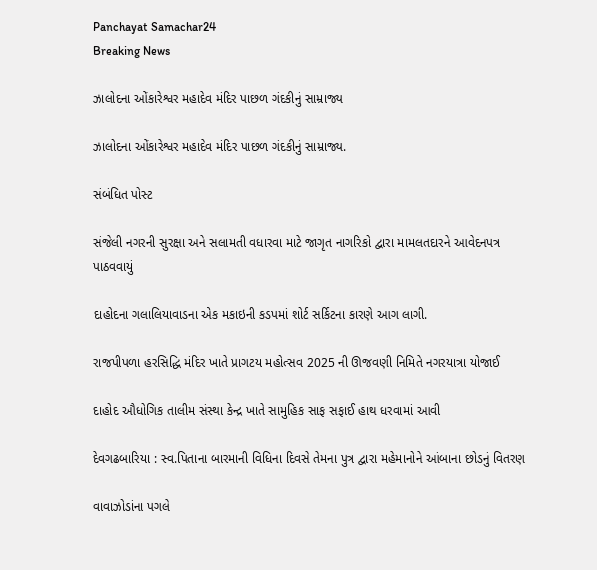Panchayat Samachar24
Breaking News

ઝાલોદના ઓંકારેશ્વર મહાદેવ મંદિર પાછળ ગંદકીનું સામ્રાજ્ય

ઝાલોદના ઓંકારેશ્વર મહાદેવ મંદિર પાછળ ગંદકીનું સામ્રાજ્ય.

સંબંધિત પોસ્ટ

સંજેલી નગરની સુરક્ષા અને સલામતી વધારવા માટે જાગૃત નાગરિકો દ્વારા મામલતદારને આવેદનપત્ર પાઠવવાયું

દાહોદના ગલાલિયાવાડના એક મકાઇની કડપમાં શોર્ટ સર્કિટના કારણે આગ લાગી.

રાજપીપળા હરસિદ્ધિ મંદિર ખાતે પ્રાગટય મહોત્સવ 2025 ની ઊજવણી નિમિતે નગરયાત્રા યોજાઈ

દાહોદ ઔધોગિક તાલીમ સંસ્થા કેન્દ્ર ખાતે સામુહિક સાફ સફાઈ હાથ ધરવામાં આવી

દેવગઢબારિયા : સ્વ.પિતાના બારમાની વિધિના દિવસે તેમના પુત્ર દ્વારા મહેમાનોને આંબાના છોડનું વિતરણ

વાવાઝોડાંના પગલે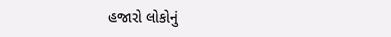હજારો લોકોનું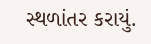સ્થળાંતર કરાયું.